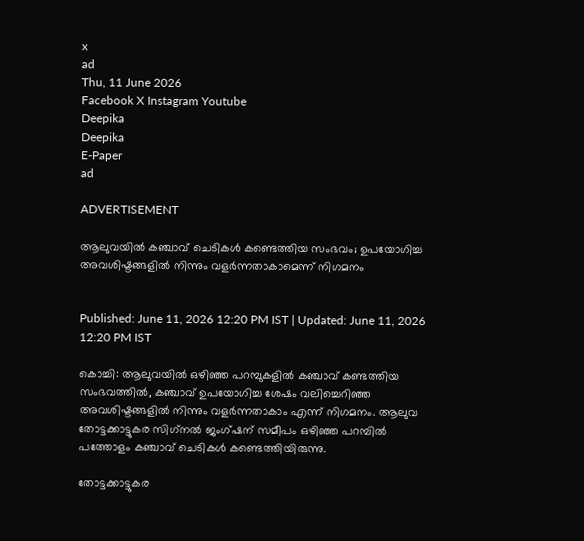x
ad
Thu, 11 June 2026
Facebook X Instagram Youtube
Deepika
Deepika
E-Paper
ad

ADVERTISEMENT

ആലുവയില്‍ കഞ്ചാവ് ചെടികൾ കണ്ടെത്തിയ സംഭവം; ഉപയോഗിച്ച അവശിഷ്ടങ്ങളില്‍ നിന്നും വളര്‍ന്നതാകാമെന്ന് നിഗമനം


Published: June 11, 2026 12:20 PM IST | Updated: June 11, 2026 12:20 PM IST

കൊച്ചി: ആലുവയില്‍ ഒഴിഞ്ഞ പറമ്പുകളില്‍ കഞ്ചാവ് കണ്ടത്തിയ സംഭവത്തില്‍, കഞ്ചാവ് ഉപയോഗിച്ച ശേഷം വലിച്ചെറിഞ്ഞ അവശിഷ്ടങ്ങളില്‍ നിന്നും വളര്‍ന്നതാകാം എന്ന് നിഗമനം. ആലുവ തോട്ടക്കാട്ടുകര സിഗ്‌നല്‍ ജംഗ്ഷന് സമീപം ഒഴിഞ്ഞ പറമ്പില്‍ പത്തോളം കഞ്ചാവ് ചെടികള്‍ കണ്ടെത്തിയിരുന്നു.

തോട്ടക്കാട്ടുകര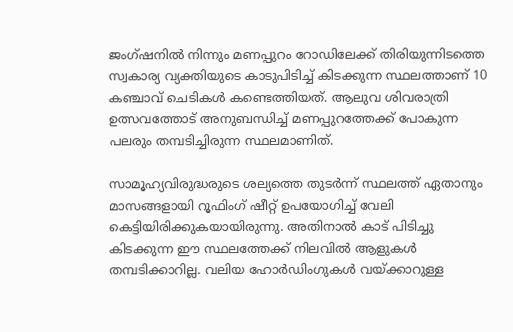ജംഗ്ഷനില്‍ നിന്നും മണപ്പുറം റോഡിലേക്ക് തിരിയുന്നിടത്തെ സ്വകാര്യ വ്യക്തിയുടെ കാടുപിടിച്ച് കിടക്കുന്ന സ്ഥലത്താണ് 10 കഞ്ചാവ് ചെടികള്‍ കണ്ടെത്തിയത്. ആലുവ ശിവരാത്രി ഉത്സവത്തോട് അനുബന്ധിച്ച് മണപ്പുറത്തേക്ക് പോകുന്ന പലരും തമ്പടിച്ചിരുന്ന സ്ഥലമാണിത്.

സാമൂഹ്യവിരുദ്ധരുടെ ശല്യത്തെ തുടര്‍ന്ന് സ്ഥലത്ത് ഏതാനും മാസങ്ങളായി റൂഫിംഗ് ഷീറ്റ് ഉപയോഗിച്ച് വേലി കെട്ടിയിരിക്കുകയായിരുന്നു. അതിനാല്‍ കാട് പിടിച്ചു കിടക്കുന്ന ഈ സ്ഥലത്തേക്ക് നിലവില്‍ ആളുകള്‍ തമ്പടിക്കാറില്ല. വലിയ ഹോര്‍ഡിംഗുകള്‍ വയ്ക്കാറുള്ള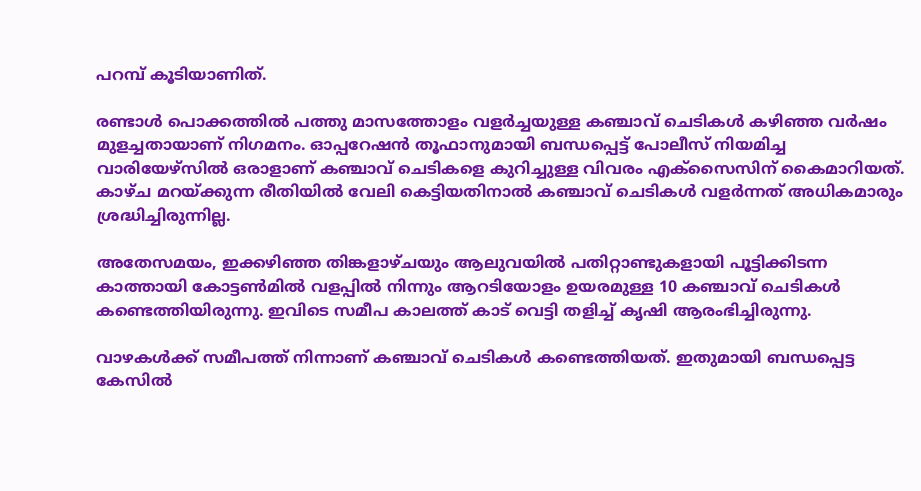പറമ്പ് കൂടിയാണിത്.

രണ്ടാള്‍ പൊക്കത്തില്‍ പത്തു മാസത്തോളം വളര്‍ച്ചയുള്ള കഞ്ചാവ് ചെടികള്‍ കഴിഞ്ഞ വര്‍ഷം മുളച്ചതായാണ് നിഗമനം. ഓപ്പറേഷന്‍ തൂഫാനുമായി ബന്ധപ്പെട്ട് പോലീസ് നിയമിച്ച വാരിയേഴ്‌സില്‍ ഒരാളാണ് കഞ്ചാവ് ചെടികളെ കുറിച്ചുള്ള വിവരം എക്‌സൈസിന് കൈമാറിയത്. കാഴ്ച മറയ്ക്കുന്ന രീതിയില്‍ വേലി കെട്ടിയതിനാല്‍ കഞ്ചാവ് ചെടികള്‍ വളര്‍ന്നത് അധികമാരും ശ്രദ്ധിച്ചിരുന്നില്ല.

അതേസമയം, ഇക്കഴിഞ്ഞ തിങ്കളാഴ്ചയും ആലുവയില്‍ പതിറ്റാണ്ടുകളായി പൂട്ടിക്കിടന്ന കാത്തായി കോട്ടണ്‍മില്‍ വളപ്പില്‍ നിന്നും ആറടിയോളം ഉയരമുള്ള 10 കഞ്ചാവ് ചെടികള്‍ കണ്ടെത്തിയിരുന്നു. ഇവിടെ സമീപ കാലത്ത് കാട് വെട്ടി തളിച്ച് കൃഷി ആരംഭിച്ചിരുന്നു.

വാഴകള്‍ക്ക് സമീപത്ത് നിന്നാണ് കഞ്ചാവ് ചെടികള്‍ കണ്ടെത്തിയത്. ഇതുമായി ബന്ധപ്പെട്ട കേസില്‍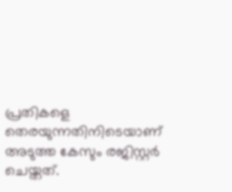പ്രതികളെ തെരയുന്നതിനിടെയാണ് അടുത്ത കേസും രജിസ്റ്റര്‍ ചെയ്തത്.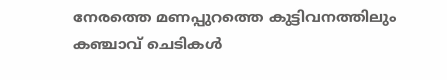നേരത്തെ മണപ്പുറത്തെ കുട്ടിവനത്തിലും കഞ്ചാവ് ചെടികള്‍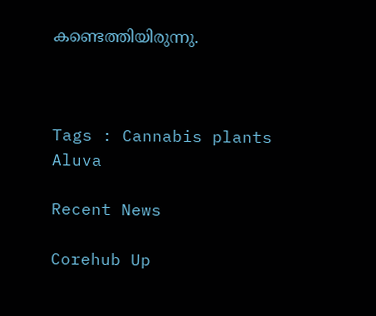കണ്ടെത്തിയിരുന്നു.



Tags : Cannabis plants Aluva

Recent News

Corehub Up